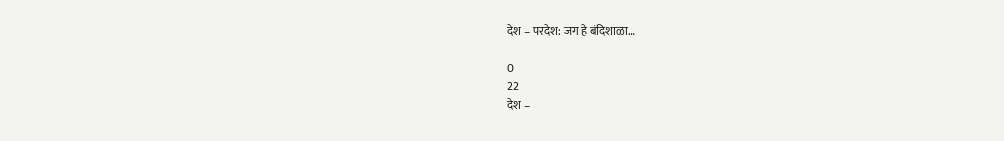देश – परदेश: जग हे बंदिशाळा…

0
22
देश –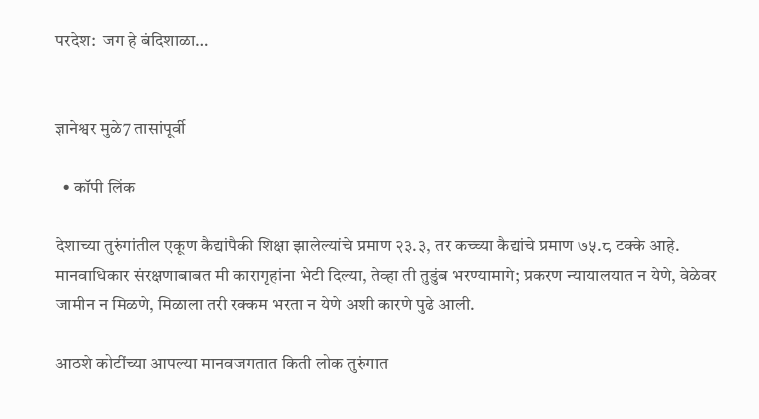परदेश:  जग हे बंदिशाळा…


ज्ञानेश्वर मुळे7 तासांपूर्वी

  • कॉपी लिंक

देशाच्या तुरुंगांतील एकूण कैद्यांपैकी शिक्षा झालेल्यांचे प्रमाण २३.३, तर कच्च्या कैद्यांचे प्रमाण ७५.८ टक्के आहे. मानवाधिकार संरक्षणाबाबत मी कारागृहांना भेटी दिल्या, तेव्हा ती तुडुंब भरण्यामागे; प्रकरण न्यायालयात न येणे, वेळेवर जामीन न मिळणे, मिळाला तरी रक्कम भरता न येणे अशी कारणे पुढे आली.

आठशे कोटींच्या आपल्या मानवजगतात किती लोक तुरुंगात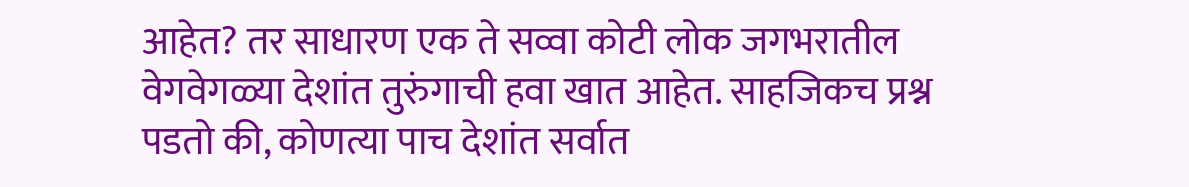आहेत? तर साधारण एक ते सव्वा कोटी लोक जगभरातील वेगवेगळ्या देशांत तुरुंगाची हवा खात आहेत. साहजिकच प्रश्न पडतो की, कोणत्या पाच देशांत सर्वात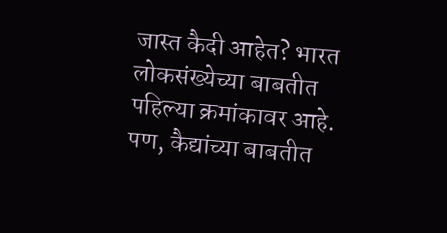जास्त कैदी आहेत? भारत लोकसंख्येच्या बाबतीत पहिल्या क्रमांकावर आहे. पण, कैद्यांच्या बाबतीत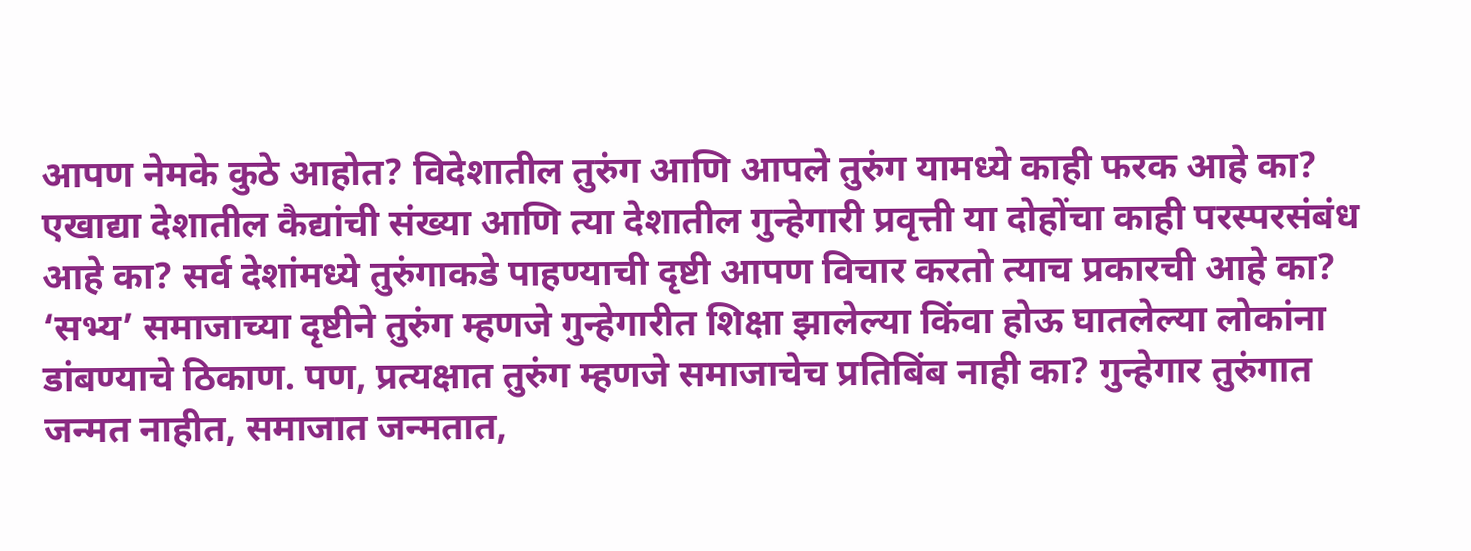आपण नेमके कुठे आहोत? विदेशातील तुरुंग आणि आपले तुरुंग यामध्ये काही फरक आहे का? एखाद्या देशातील कैद्यांची संख्या आणि त्या देशातील गुन्हेगारी प्रवृत्ती या दोहोंचा काही परस्परसंबंध आहे का? सर्व देशांमध्ये तुरुंगाकडे पाहण्याची दृष्टी आपण विचार करतो त्याच प्रकारची आहे का? ‘सभ्य’ समाजाच्या दृष्टीने तुरुंग म्हणजे गुन्हेगारीत शिक्षा झालेल्या किंवा होऊ घातलेल्या लोकांना डांबण्याचे ठिकाण. पण, प्रत्यक्षात तुरुंग म्हणजे समाजाचेच प्रतिबिंब नाही का? गुन्हेगार तुरुंगात जन्मत नाहीत, समाजात जन्मतात,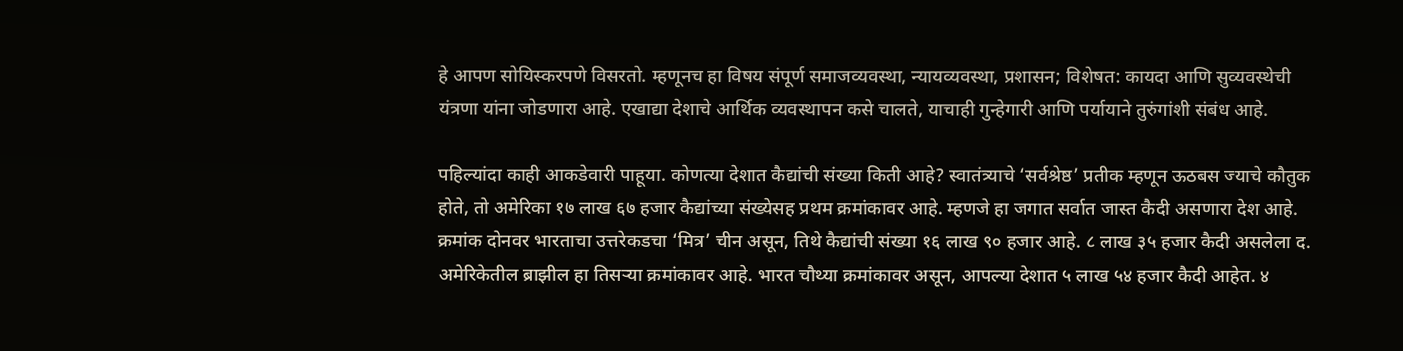हे आपण सोयिस्करपणे विसरतो. म्हणूनच हा विषय संपूर्ण समाजव्यवस्था, न्यायव्यवस्था, प्रशासन; विशेषत: कायदा आणि सुव्यवस्थेची यंत्रणा यांना जोडणारा आहे. एखाद्या देशाचे आर्थिक व्यवस्थापन कसे चालते, याचाही गुन्हेगारी आणि पर्यायाने तुरुंगांशी संबंध आहे.

पहिल्यांदा काही आकडेवारी पाहूया. कोणत्या देशात कैद्यांची संख्या किती आहे? स्वातंत्र्याचे ‘सर्वश्रेष्ठ’ प्रतीक म्हणून ऊठबस ज्याचे कौतुक होते, तो अमेरिका १७ लाख ६७ हजार कैद्यांच्या संख्येसह प्रथम क्रमांकावर आहे. म्हणजे हा जगात सर्वात जास्त कैदी असणारा देश आहे. क्रमांक दोनवर भारताचा उत्तरेकडचा ‘मित्र’ चीन असून, तिथे कैद्यांची संख्या १६ लाख ९० हजार आहे. ८ लाख ३५ हजार कैदी असलेला द. अमेरिकेतील ब्राझील हा तिसऱ्या क्रमांकावर आहे. भारत चौथ्या क्रमांकावर असून, आपल्या देशात ५ लाख ५४ हजार कैदी आहेत. ४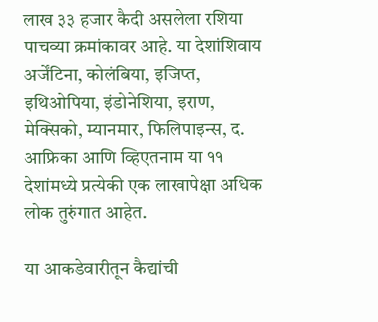लाख ३३ हजार कैदी असलेला रशिया पाचव्या क्रमांकावर आहे. या देशांशिवाय अर्जेंटिना, कोलंबिया, इजिप्त, इथिओपिया, इंडोनेशिया, इराण, मेक्सिको, म्यानमार, फिलिपाइन्स, द. आफ्रिका आणि व्हिएतनाम या ११ देशांमध्ये प्रत्येकी एक लाखापेक्षा अधिक लोक तुरुंगात आहेत.

या आकडेवारीतून कैद्यांची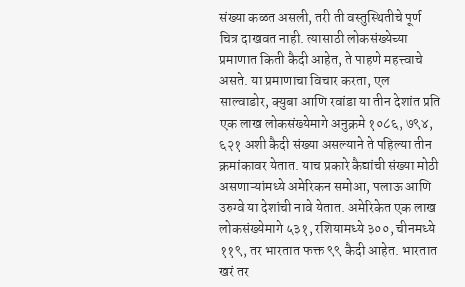संख्या कळत असली, तरी ती वस्तुस्थितीचे पूर्ण चित्र दाखवत नाही. त्यासाठी लोकसंख्येच्या प्रमाणात किती कैदी आहेत, ते पाहणे महत्त्वाचे असते. या प्रमाणाचा विचार करता, एल साल्वाडोर, क्युबा आणि रवांडा या तीन देशांत प्रति एक लाख लोकसंख्येमागे अनुक्रमे १०८६, ७९४, ६२१ अशी कैदी संख्या असल्याने ते पहिल्या तीन क्रमांकावर येतात. याच प्रकारे कैद्यांची संख्या मोठी असणाऱ्यांमध्ये अमेरिकन समोआ, पलाऊ आणि उरुग्वे या देशांची नावे येतात. अमेरिकेत एक लाख लोकसंख्येमागे ५३१, रशियामध्ये ३००, चीनमध्ये ११९, तर भारतात फक्त ९९ कैदी आहेत. भारतात खरं तर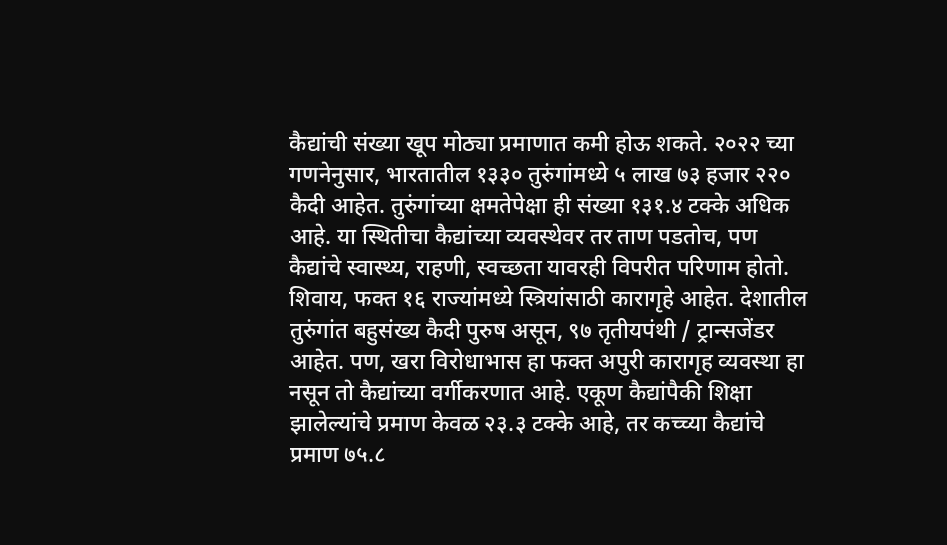कैद्यांची संख्या खूप मोठ्या प्रमाणात कमी होऊ शकते. २०२२ च्या गणनेनुसार, भारतातील १३३० तुरुंगांमध्ये ५ लाख ७३ हजार २२० कैदी आहेत. तुरुंगांच्या क्षमतेपेक्षा ही संख्या १३१.४ टक्के अधिक आहे. या स्थितीचा कैद्यांच्या व्यवस्थेवर तर ताण पडतोच, पण कैद्यांचे स्वास्थ्य, राहणी, स्वच्छता यावरही विपरीत परिणाम होतो. शिवाय, फक्त १६ राज्यांमध्ये स्त्रियांसाठी कारागृहे आहेत. देशातील तुरुंगांत बहुसंख्य कैदी पुरुष असून, ९७ तृतीयपंथी / ट्रान्सजेंडर आहेत. पण, खरा विरोधाभास हा फक्त अपुरी कारागृह व्यवस्था हा नसून तो कैद्यांच्या वर्गीकरणात आहे. एकूण कैद्यांपैकी शिक्षा झालेल्यांचे प्रमाण केवळ २३.३ टक्के आहे, तर कच्च्या कैद्यांचे प्रमाण ७५.८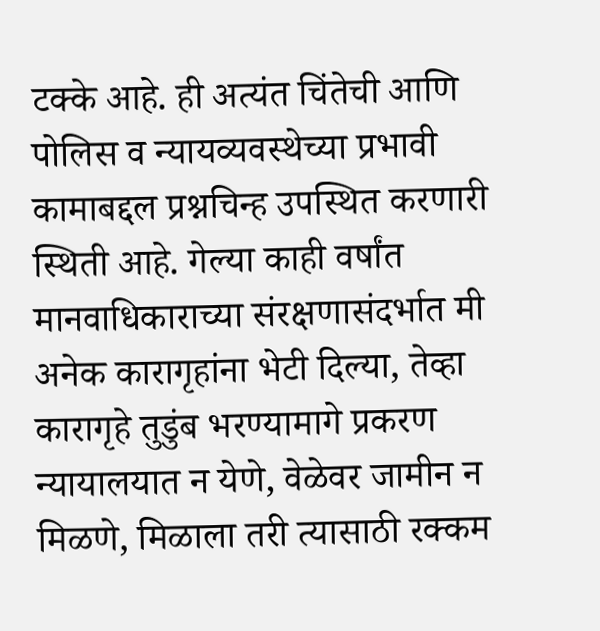टक्के आहे. ही अत्यंत चिंतेची आणि पोलिस व न्यायव्यवस्थेच्या प्रभावी कामाबद्दल प्रश्नचिन्ह उपस्थित करणारी स्थिती आहे. गेल्या काही वर्षांत मानवाधिकाराच्या संरक्षणासंदर्भात मी अनेक कारागृहांना भेटी दिल्या, तेव्हा कारागृहे तुडुंब भरण्यामागे प्रकरण न्यायालयात न येणे, वेळेवर जामीन न मिळणे, मिळाला तरी त्यासाठी रक्कम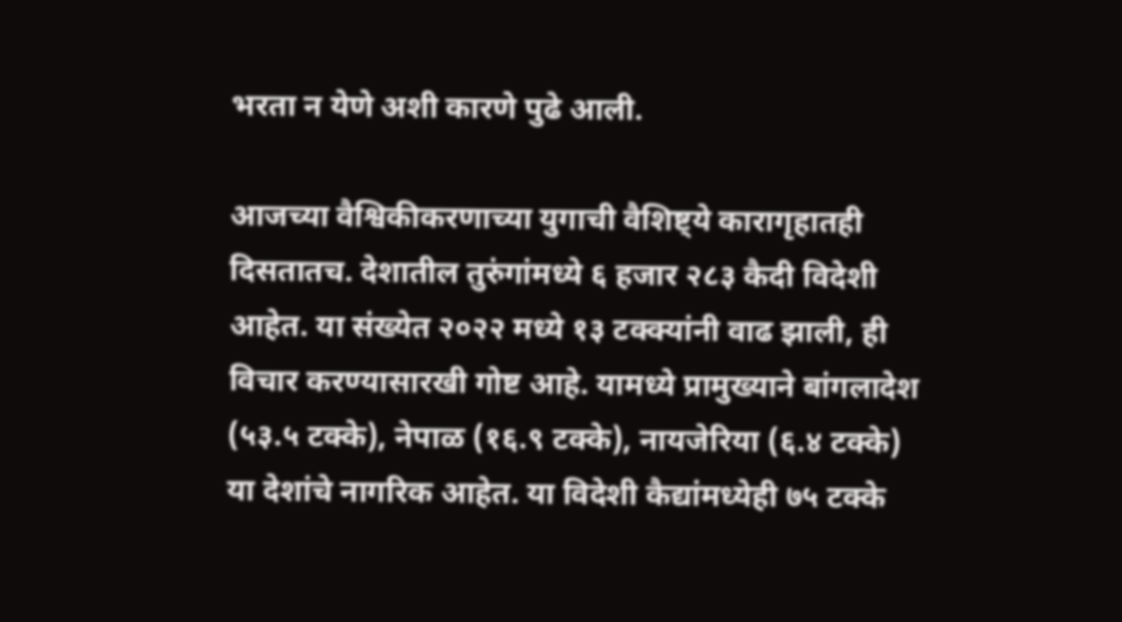भरता न येणे अशी कारणे पुढे आली.

आजच्या वैश्विकीकरणाच्या युगाची वैशिष्ट्ये कारागृहातही दिसतातच. देशातील तुरुंगांमध्ये ६ हजार २८३ कैदी विदेशी आहेत. या संख्येत २०२२ मध्ये १३ टक्क्यांनी वाढ झाली, ही विचार करण्यासारखी गोष्ट आहे. यामध्ये प्रामुख्याने बांगलादेश (५३.५ टक्के), नेपाळ (१६.९ टक्के), नायजेरिया (६.४ टक्के) या देशांचे नागरिक आहेत. या विदेशी कैद्यांमध्येही ७५ टक्के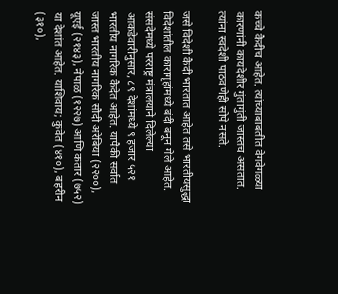कच्चे कैदीच आहेत. त्यांच्याबाबतीत वेगवेगळ्या कारणांनी कायदेशीर गुंतागुंती जास्तच असतात. त्यांना स्वदेशी पाठवणेही सोपे नसते.

जसे विदेशी कैदी भारतात आहेत तसे भारतीयसुद्धा विदेशांतील कारागृहांमध्ये बंदी बनून गेले आहेत. संसदेमध्ये परराष्ट्र मंत्रालयाने दिलेल्या आकडेवारीनुसार, ८९ देशांमध्ये ९ हजार ५२१ भारतीय नागरिक कैदेत आहेत. यापैकी सर्वात जास्त भारतीय नागरिक सौदी अरेबिया (२२००), यूएई (२१४३), नेपाळ (१२२७) आणि कतार (७५२) या देशांत आहेत. याशिवाय; कुवेत (४१०), बहरीन (३१०),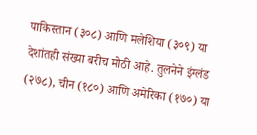पाकिस्तान (३०८) आणि मलेशिया (३०९) या देशांतही संख्या बरीच मोठी आहे. तुलनेने इंग्लंड (२७८), चीन (१८०) आणि अमेरिका (१७०) या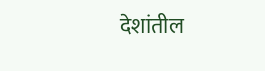देशांतील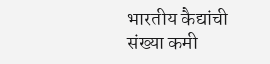भारतीय कैद्यांची संख्या कमी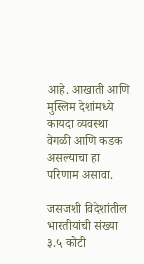आहे. आखाती आणि मुस्लिम देशांमध्ये कायदा व्यवस्था वेगळी आणि कडक असल्याचा हा परिणाम असावा.

जसजशी विदेशांतील भारतीयांची संख्या ३.५ कोटी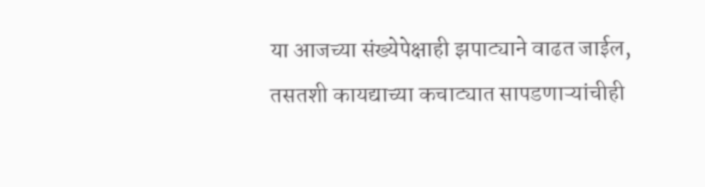या आजच्या संख्येपेक्षाही झपाट्याने वाढत जाईल, तसतशी कायद्याच्या कचाट्यात सापडणाऱ्यांचीही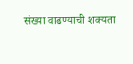संख्या वाढण्याची शक्यता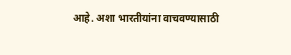आहे. अशा भारतीयांना वाचवण्यासाठी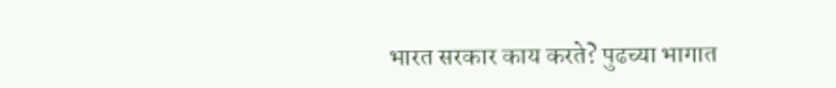भारत सरकार काय करते? पुढच्या भागात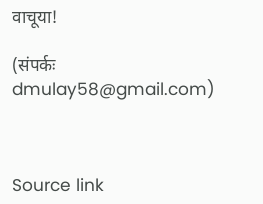वाचूया!

(संपर्कः dmulay58@gmail.com)



Source link